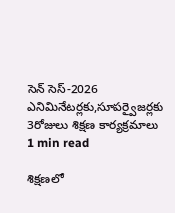సెన్ సెస్-2026 ఎనిమినేటర్లకు,సూపర్వైజర్లకు 3రోజులు శిక్షణ కార్యక్రమాలు
1 min read

శిక్షణలో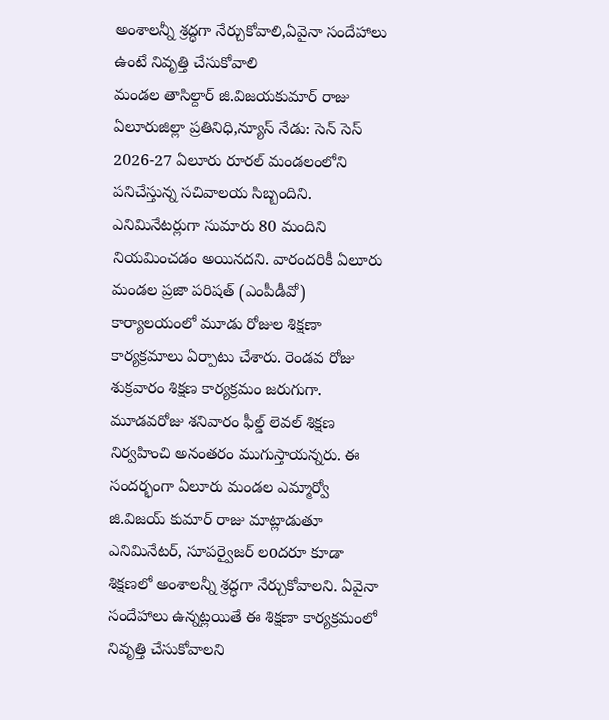అంశాలన్నీ శ్రద్ధగా నేర్చుకోవాలి,ఏవైనా సందేహాలు ఉంటే నివృత్తి చేసుకోవాలి
మండల తాసిల్దార్ జి.విజయకుమార్ రాజు
ఏలూరుజిల్లా ప్రతినిధి,న్యూస్ నేడు: సెన్ సెస్ 2026-27 ఏలూరు రూరల్ మండలంలోని పనిచేస్తున్న సచివాలయ సిబ్బందిని. ఎనిమినేటర్లుగా సుమారు 80 మందిని నియమించడం అయినదని. వారందరికీ ఏలూరు మండల ప్రజా పరిషత్ (ఎంపీడీవో) కార్యాలయంలో మూడు రోజుల శిక్షణా కార్యక్రమాలు ఏర్పాటు చేశారు. రెండవ రోజు శుక్రవారం శిక్షణ కార్యక్రమం జరుగుగా. మూడవరోజు శనివారం ఫీల్డ్ లెవల్ శిక్షణ నిర్వహించి అనంతరం ముగుస్తాయన్నరు. ఈ సందర్భంగా ఏలూరు మండల ఎమ్మార్వో జి.విజయ్ కుమార్ రాజు మాట్లాడుతూ ఎనిమినేటర్, సూపర్వైజర్ లoదరూ కూడా శిక్షణలో అంశాలన్నీ శ్రద్ధగా నేర్చుకోవాలని. ఏవైనా సందేహాలు ఉన్నట్లయితే ఈ శిక్షణా కార్యక్రమంలో నివృత్తి చేసుకోవాలని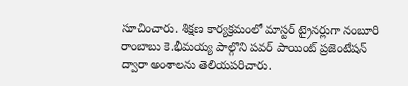సూచించారు. శిక్షణ కార్యక్రమంలో మాస్టర్ ట్రైనర్లుగా నంబూరి రాంబాబు కె.భీమయ్య పాల్గొని పవర్ పాయింట్ ప్రజెంటేషన్ ద్వారా అంశాలను తెలియపరిచారు.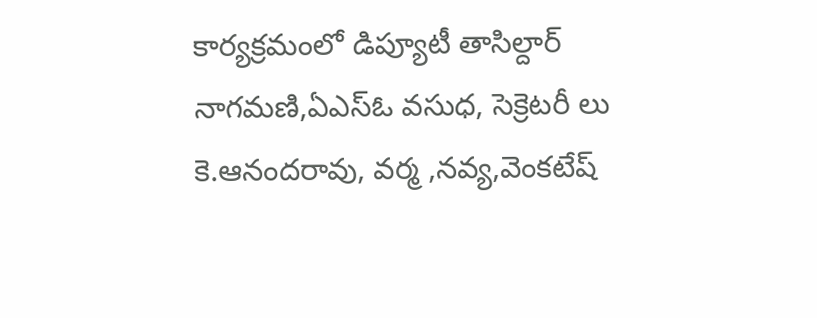కార్యక్రమంలో డిప్యూటీ తాసిల్దార్ నాగమణి,ఏఎస్ఓ వసుధ, సెక్రెటరీ లు కె.ఆనందరావు, వర్మ ,నవ్య,వెంకటేష్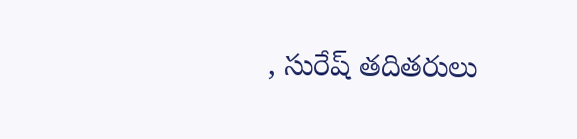, సురేష్ తదితరులు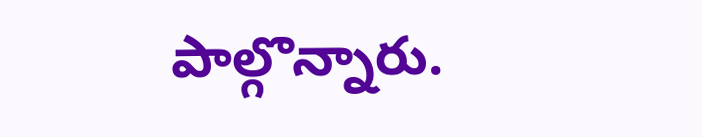పాల్గొన్నారు.